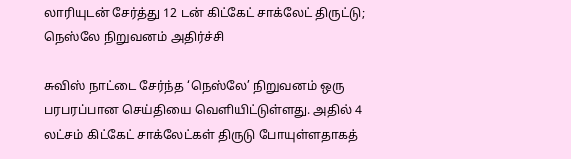லாரியுடன் சேர்த்து 12 டன் கிட்கேட் சாக்லேட் திருட்டு; நெஸ்லே நிறுவனம் அதிர்ச்சி

சுவிஸ் நாட்டை சேர்ந்த ‘நெஸ்லே’ நிறுவனம் ஒரு பரபரப்பான செய்தியை வெளியிட்டுள்ளது. அதில் 4 லட்சம் கிட்கேட் சாக்லேட்கள் திருடு போயுள்ளதாகத்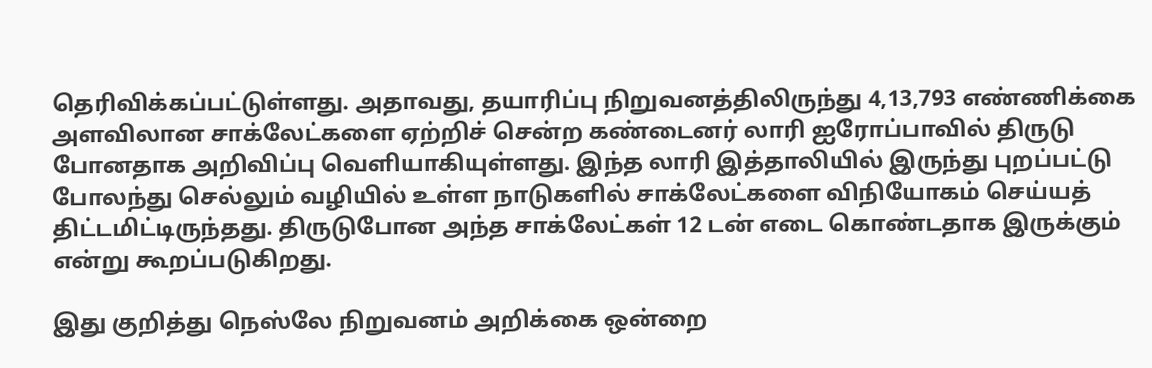தெரிவிக்கப்பட்டுள்ளது. அதாவது, தயாரிப்பு நிறுவனத்திலிருந்து 4,13,793 எண்ணிக்கை அளவிலான சாக்லேட்களை ஏற்றிச் சென்ற கண்டைனர் லாரி ஐரோப்பாவில் திருடு போனதாக அறிவிப்பு வெளியாகியுள்ளது. இந்த லாரி இத்தாலியில் இருந்து புறப்பட்டு போலந்து செல்லும் வழியில் உள்ள நாடுகளில் சாக்லேட்களை விநியோகம் செய்யத் திட்டமிட்டிருந்தது. திருடுபோன அந்த சாக்லேட்கள் 12 டன் எடை கொண்டதாக இருக்கும் என்று கூறப்படுகிறது.

இது குறித்து நெஸ்லே நிறுவனம் அறிக்கை ஒன்றை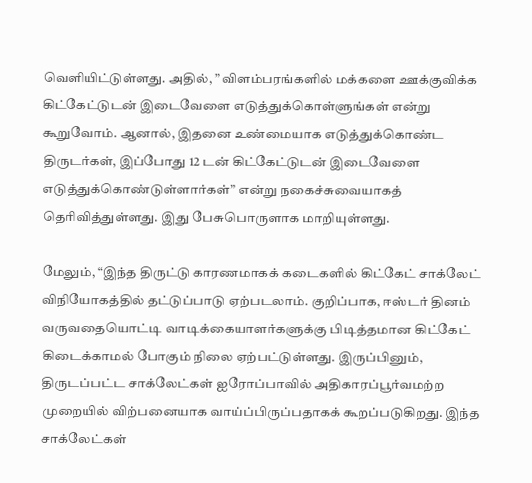வெளியிட்டுள்ளது. அதில், ” விளம்பரங்களில் மக்களை ஊக்குவிக்க கிட்கேட்டுடன் இடைவேளை எடுத்துக்கொள்ளுங்கள் என்று கூறுவோம். ஆனால், இதனை உண்மையாக எடுத்துக்கொண்ட திருடர்கள், இப்போது 12 டன் கிட்கேட்டுடன் இடைவேளை  எடுத்துக்கொண்டுள்ளார்கள்” என்று நகைச்சுவையாகத் தெரிவித்துள்ளது. இது பேசுபொருளாக மாறியுள்ளது.

மேலும், “இந்த திருட்டு காரணமாகக் கடைகளில் கிட்கேட் சாக்லேட் விநியோகத்தில் தட்டுப்பாடு ஏற்படலாம். குறிப்பாக, ஈஸ்டர் தினம் வருவதையொட்டி வாடிக்கையாளர்களுக்கு பிடித்தமான கிட்கேட் கிடைக்காமல் போகும் நிலை ஏற்பட்டுள்ளது. இருப்பினும், திருடப்பட்ட சாக்லேட்கள் ஐரோப்பாவில் அதிகாரப்பூர்வமற்ற முறையில் விற்பனையாக வாய்ப்பிருப்பதாகக் கூறப்படுகிறது. இந்த  சாக்லேட்கள்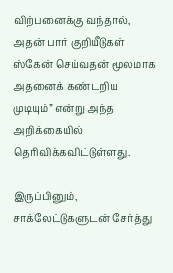விற்பனைக்கு வந்தால், அதன் பார் குறியீடுகள் ஸ்கேன் செய்வதன் மூலமாக அதனைக் கண்டறிய முடியும்” என்று அந்த அறிக்கையில் தெரிவிக்கவிட்டுள்ளது.

இருப்பினும், சாக்லேட்டுகளுடன் சேர்த்து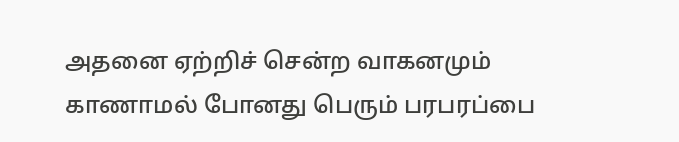அதனை ஏற்றிச் சென்ற வாகனமும் காணாமல் போனது பெரும் பரபரப்பை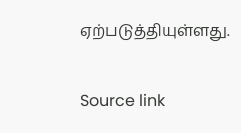ஏற்படுத்தியுள்ளது.

Source link